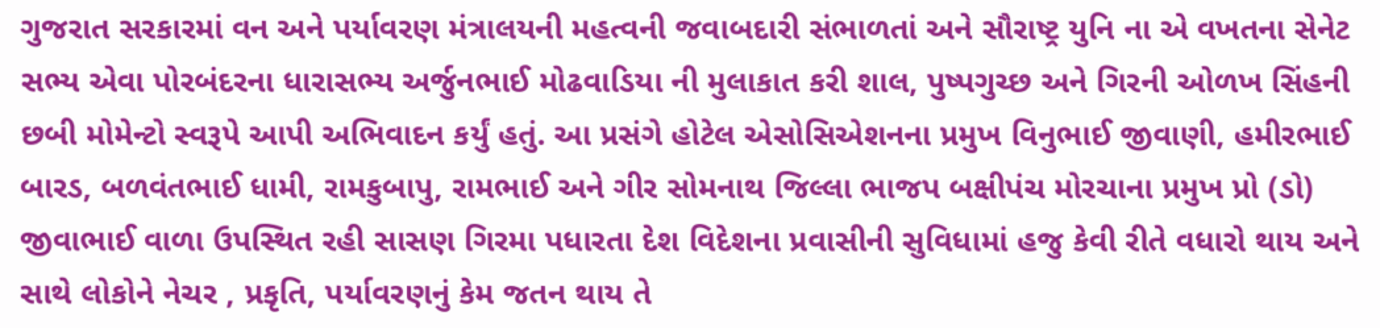ગુજરાત સરકારમાં વન અને પર્યાવરણ મંત્રાલયની મહત્વની જવાબદારી સંભાળતાં અને સૌરાષ્ટ્ર યુનિ ના એ વખતના સેનેટ સભ્ય એવા પોરબંદરના ધારાસભ્ય અર્જુનભાઈ મોઢવાડિયા ની મુલાકાત કરી શાલ, પુષ્પગુચ્છ અને ગિરની ઓળખ સિંહની છબી મોમેન્ટો સ્વરૂપે આપી અભિવાદન કર્યું હતું. આ પ્રસંગે હોટેલ એસોસિએશનના પ્રમુખ વિનુભાઈ જીવાણી, હમીરભાઈ બારડ, બળવંતભાઈ ધામી, રામકુબાપુ, રામભાઈ અને ગીર સોમનાથ જિલ્લા ભાજપ બક્ષીપંચ મોરચાના પ્રમુખ પ્રો (ડો) જીવાભાઈ વાળા ઉપસ્થિત રહી સાસણ ગિરમા પધારતા દેશ વિદેશના પ્રવાસીની સુવિધામાં હજુ કેવી રીતે વધારો થાય અને સાથે લોકોને નેચર , પ્રકૃતિ, પર્યાવરણનું કેમ જતન થાય તે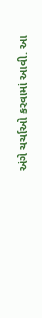અંગે ચર્ચાઓ કરવામાં આવી. આ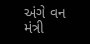અંગે વન મંત્રી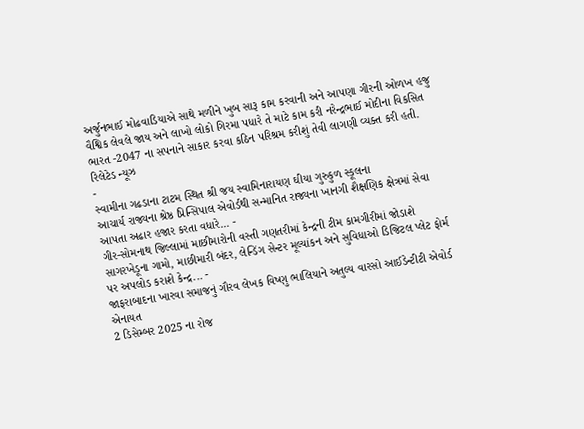અર્જુનભાઈ મોઢવાડિયાએ સાથે મળીને ખુબ સારૂ કામ કરવાની અને આપણા ગીરની ઓળખ હજુ વૈશ્વિક લેવલે જાય અને લાખો લોકો ગિરમા પધારે તે માટે કામ કરી નરેન્દ્રભાઈ મોદીના વિકસિત ભારત -2047 ના સપનાને સાકાર કરવા કઠિન પરિશ્રમ કરીશું તેવી લાગણી વ્યક્ત કરી હતી.
રિલેટેડ ન્યૂઝ
-
સ્વામીના ગઢડાના ટાટમ સ્થિત શ્રી જય સ્વામિનારાયણ ઘીયા ગુરુકુળ સ્કૂલના
આચાર્ય રાજ્યના શ્રેષ્ઠ પ્રિન્સિપાલ એવોર્ડથી સન્માનિત રાજ્યના ખાનગી શૈક્ષણિક ક્ષેત્રમાં સેવા આપતા અઢાર હજાર કરતા વધારે... -
ગીર-સોમનાથ જિલ્લામાં માછીમારોની વસ્તી ગણતરીમાં કેન્દ્રની ટીમ કામગીરીમાં જોડાશે
સાગરખેડૂના ગામો, માછીમારી બંદર, લેન્ડિંગ સેન્ટર મૂલ્યાંકન અને સુવિધાઓ ડિજિટલ પ્લેટ ફોર્મ પર અપલોડ કરાશે કેન્દ્ર... -
જાફરાબાદના ખારવા સમાજનું ગૌરવ લેખક વિષ્ણુ ભાલિયાને અતુલ્ય વારસો આઈડેન્ટીટી એવોર્ડ એનાયત
2 ડિસેમ્બર 2025 ના રોજ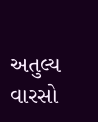અતુલ્ય વારસો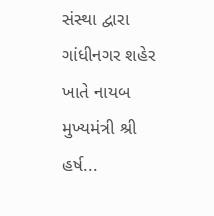સંસ્થા દ્વારા ગાંધીનગર શહેર ખાતે નાયબ મુખ્યમંત્રી શ્રી હર્ષ...